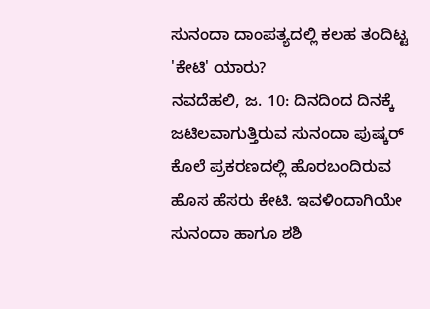ಸುನಂದಾ ದಾಂಪತ್ಯದಲ್ಲಿ ಕಲಹ ತಂದಿಟ್ಟ 'ಕೇಟಿ' ಯಾರು?
ನವದೆಹಲಿ, ಜ. 10: ದಿನದಿಂದ ದಿನಕ್ಕೆ ಜಟಿಲವಾಗುತ್ತಿರುವ ಸುನಂದಾ ಪುಷ್ಕರ್ ಕೊಲೆ ಪ್ರಕರಣದಲ್ಲಿ ಹೊರಬಂದಿರುವ ಹೊಸ ಹೆಸರು ಕೇಟಿ. ಇವಳಿಂದಾಗಿಯೇ ಸುನಂದಾ ಹಾಗೂ ಶಶಿ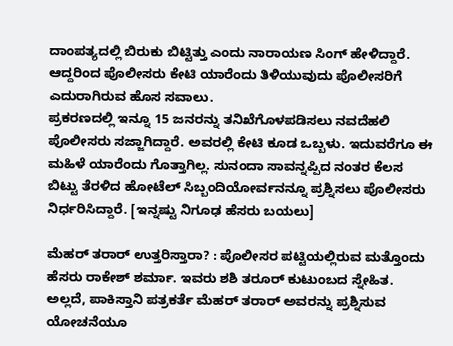ದಾಂಪತ್ಯದಲ್ಲಿ ಬಿರುಕು ಬಿಟ್ಟಿತ್ತು ಎಂದು ನಾರಾಯಣ ಸಿಂಗ್ ಹೇಳಿದ್ದಾರೆ. ಆದ್ದರಿಂದ ಪೊಲೀಸರು ಕೇಟಿ ಯಾರೆಂದು ತಿಳಿಯುವುದು ಪೊಲೀಸರಿಗೆ ಎದುರಾಗಿರುವ ಹೊಸ ಸವಾಲು.
ಪ್ರಕರಣದಲ್ಲಿ ಇನ್ನೂ 15 ಜನರನ್ನು ತನಿಖೆಗೊಳಪಡಿಸಲು ನವದೆಹಲಿ ಪೊಲೀಸರು ಸಜ್ಜಾಗಿದ್ದಾರೆ. ಅವರಲ್ಲಿ ಕೇಟಿ ಕೂಡ ಒಬ್ಬಳು. ಇದುವರೆಗೂ ಈ ಮಹಿಳೆ ಯಾರೆಂದು ಗೊತ್ತಾಗಿಲ್ಲ. ಸುನಂದಾ ಸಾವನ್ನಪ್ಪಿದ ನಂತರ ಕೆಲಸ ಬಿಟ್ಟು ತೆರಳಿದ ಹೋಟೆಲ್ ಸಿಬ್ಬಂದಿಯೋರ್ವನನ್ನೂ ಪ್ರಶ್ನಿಸಲು ಪೊಲೀಸರು ನಿರ್ಧರಿಸಿದ್ದಾರೆ. [ಇನ್ನಷ್ಟು ನಿಗೂಢ ಹೆಸರು ಬಯಲು]

ಮೆಹರ್ ತರಾರ್ ಉತ್ತರಿಸ್ತಾರಾ? : ಪೊಲೀಸರ ಪಟ್ಟಿಯಲ್ಲಿರುವ ಮತ್ತೊಂದು ಹೆಸರು ರಾಕೇಶ್ ಶರ್ಮಾ. ಇವರು ಶಶಿ ತರೂರ್ ಕುಟುಂಬದ ಸ್ನೇಹಿತ. ಅಲ್ಲದೆ, ಪಾಕಿಸ್ತಾನಿ ಪತ್ರಕರ್ತೆ ಮೆಹರ್ ತರಾರ್ ಅವರನ್ನು ಪ್ರಶ್ನಿಸುವ ಯೋಚನೆಯೂ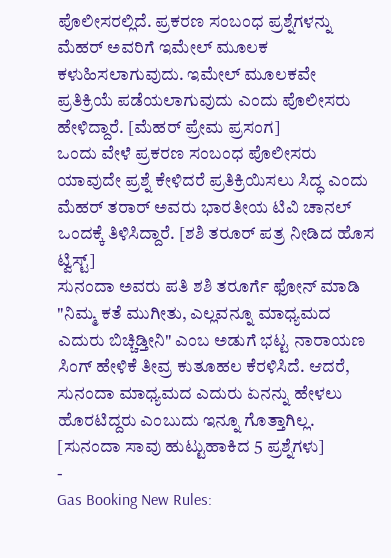ಪೊಲೀಸರಲ್ಲಿದೆ. ಪ್ರಕರಣ ಸಂಬಂಧ ಪ್ರಶ್ನೆಗಳನ್ನು ಮೆಹರ್ ಅವರಿಗೆ ಇಮೇಲ್ ಮೂಲಕ ಕಳುಹಿಸಲಾಗುವುದು. ಇಮೇಲ್ ಮೂಲಕವೇ ಪ್ರತಿಕ್ರಿಯೆ ಪಡೆಯಲಾಗುವುದು ಎಂದು ಪೊಲೀಸರು ಹೇಳಿದ್ದಾರೆ. [ಮೆಹರ್ ಪ್ರೇಮ ಪ್ರಸಂಗ]
ಒಂದು ವೇಳೆ ಪ್ರಕರಣ ಸಂಬಂಧ ಪೊಲೀಸರು ಯಾವುದೇ ಪ್ರಶ್ನೆ ಕೇಳಿದರೆ ಪ್ರತಿಕ್ರಿಯಿಸಲು ಸಿದ್ಧ ಎಂದು ಮೆಹರ್ ತರಾರ್ ಅವರು ಭಾರತೀಯ ಟಿವಿ ಚಾನಲ್ ಒಂದಕ್ಕೆ ತಿಳಿಸಿದ್ದಾರೆ. [ಶಶಿ ತರೂರ್ ಪತ್ರ ನೀಡಿದ ಹೊಸ ಟ್ವಿಸ್ಟ್]
ಸುನಂದಾ ಅವರು ಪತಿ ಶಶಿ ತರೂರ್ಗೆ ಫೋನ್ ಮಾಡಿ "ನಿಮ್ಮ ಕತೆ ಮುಗೀತು, ಎಲ್ಲವನ್ನೂ ಮಾಧ್ಯಮದ ಎದುರು ಬಿಚ್ಚಿಡ್ತೀನಿ" ಎಂಬ ಅಡುಗೆ ಭಟ್ಟ ನಾರಾಯಣ ಸಿಂಗ್ ಹೇಳಿಕೆ ತೀವ್ರ ಕುತೂಹಲ ಕೆರಳಿಸಿದೆ. ಆದರೆ, ಸುನಂದಾ ಮಾಧ್ಯಮದ ಎದುರು ಏನನ್ನು ಹೇಳಲು ಹೊರಟಿದ್ದರು ಎಂಬುದು ಇನ್ನೂ ಗೊತ್ತಾಗಿಲ್ಲ. [ಸುನಂದಾ ಸಾವು ಹುಟ್ಟುಹಾಕಿದ 5 ಪ್ರಶ್ನೆಗಳು]
-
Gas Booking New Rules: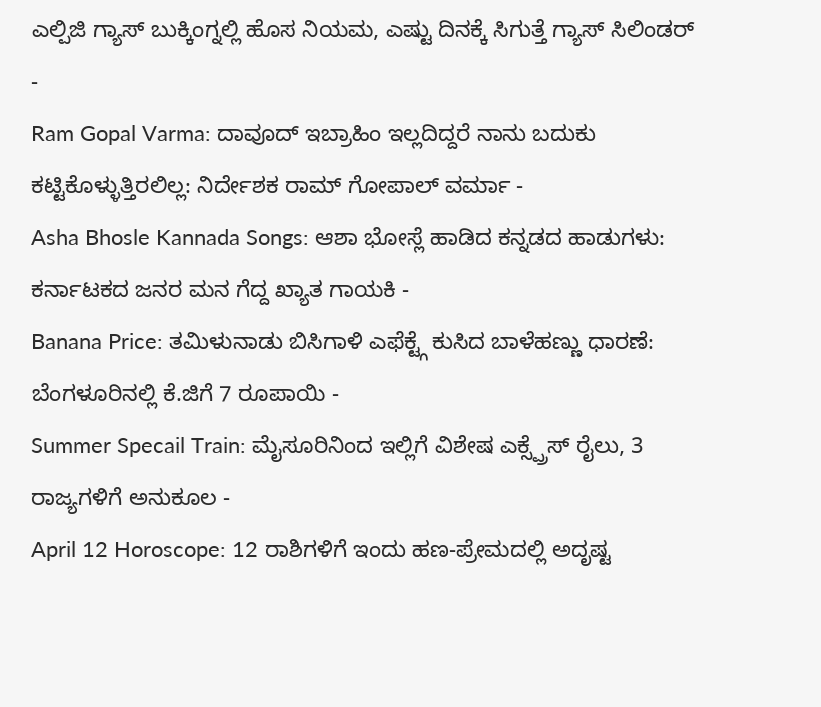ಎಲ್ಪಿಜಿ ಗ್ಯಾಸ್ ಬುಕ್ಕಿಂಗ್ನಲ್ಲಿ ಹೊಸ ನಿಯಮ, ಎಷ್ಟು ದಿನಕ್ಕೆ ಸಿಗುತ್ತೆ ಗ್ಯಾಸ್ ಸಿಲಿಂಡರ್ -
Ram Gopal Varma: ದಾವೂದ್ ಇಬ್ರಾಹಿಂ ಇಲ್ಲದಿದ್ದರೆ ನಾನು ಬದುಕು ಕಟ್ಟಿಕೊಳ್ಳುತ್ತಿರಲಿಲ್ಲ: ನಿರ್ದೇಶಕ ರಾಮ್ ಗೋಪಾಲ್ ವರ್ಮಾ -
Asha Bhosle Kannada Songs: ಆಶಾ ಭೋಸ್ಲೆ ಹಾಡಿದ ಕನ್ನಡದ ಹಾಡುಗಳು: ಕರ್ನಾಟಕದ ಜನರ ಮನ ಗೆದ್ದ ಖ್ಯಾತ ಗಾಯಕಿ -
Banana Price: ತಮಿಳುನಾಡು ಬಿಸಿಗಾಳಿ ಎಫೆಕ್ಟ್ಗೆ ಕುಸಿದ ಬಾಳೆಹಣ್ಣು ಧಾರಣೆ: ಬೆಂಗಳೂರಿನಲ್ಲಿ ಕೆ.ಜಿಗೆ 7 ರೂಪಾಯಿ -
Summer Specail Train: ಮೈಸೂರಿನಿಂದ ಇಲ್ಲಿಗೆ ವಿಶೇಷ ಎಕ್ಸ್ಪ್ರೆಸ್ ರೈಲು, 3 ರಾಜ್ಯಗಳಿಗೆ ಅನುಕೂಲ -
April 12 Horoscope: 12 ರಾಶಿಗಳಿಗೆ ಇಂದು ಹಣ-ಪ್ರೇಮದಲ್ಲಿ ಅದೃಷ್ಟ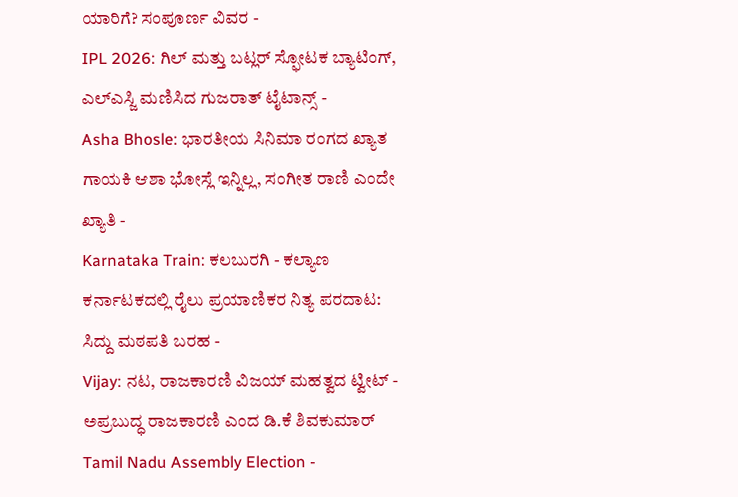ಯಾರಿಗೆ? ಸಂಪೂರ್ಣ ವಿವರ -
IPL 2026: ಗಿಲ್ ಮತ್ತು ಬಟ್ಲರ್ ಸ್ಫೋಟಕ ಬ್ಯಾಟಿಂಗ್, ಎಲ್ಎಸ್ಜಿ ಮಣಿಸಿದ ಗುಜರಾತ್ ಟೈಟಾನ್ಸ್ -
Asha Bhosle: ಭಾರತೀಯ ಸಿನಿಮಾ ರಂಗದ ಖ್ಯಾತ ಗಾಯಕಿ ಆಶಾ ಭೋಸ್ಲೆ ಇನ್ನಿಲ್ಲ, ಸಂಗೀತ ರಾಣಿ ಎಂದೇ ಖ್ಯಾತಿ -
Karnataka Train: ಕಲಬುರಗಿ - ಕಲ್ಯಾಣ ಕರ್ನಾಟಕದಲ್ಲಿ ರೈಲು ಪ್ರಯಾಣಿಕರ ನಿತ್ಯ ಪರದಾಟ: ಸಿದ್ದು ಮಠಪತಿ ಬರಹ -
Vijay: ನಟ, ರಾಜಕಾರಣಿ ವಿಜಯ್ ಮಹತ್ವದ ಟ್ವೀಟ್ - ಅಪ್ರಬುದ್ಧ ರಾಜಕಾರಣಿ ಎಂದ ಡಿ.ಕೆ ಶಿವಕುಮಾರ್ Tamil Nadu Assembly Election -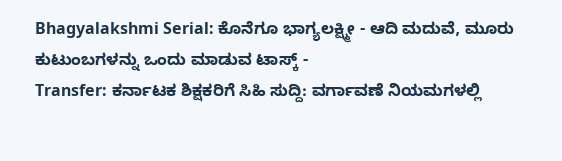Bhagyalakshmi Serial: ಕೊನೆಗೂ ಭಾಗ್ಯಲಕ್ಷ್ಮೀ - ಆದಿ ಮದುವೆ, ಮೂರು ಕುಟುಂಬಗಳನ್ನು ಒಂದು ಮಾಡುವ ಟಾಸ್ಕ್ -
Transfer: ಕರ್ನಾಟಕ ಶಿಕ್ಷಕರಿಗೆ ಸಿಹಿ ಸುದ್ದಿ: ವರ್ಗಾವಣೆ ನಿಯಮಗಳಲ್ಲಿ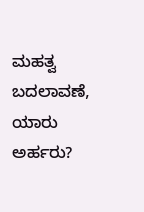ಮಹತ್ವ ಬದಲಾವಣೆ, ಯಾರು ಅರ್ಹರು?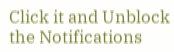Click it and Unblock the Notifications